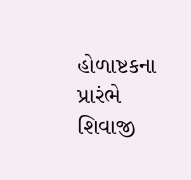હોળાષ્ટકના પ્રારંભે શિવાજી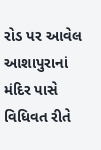રોડ પર આવેલ આશાપુરાનાં મંદિર પાસે વિધિવત રીતે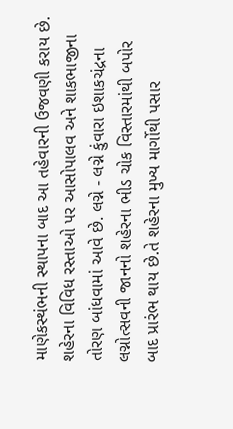માણેકસ્થંભની સ્થાપના બાદ આ તહેવારની ઉજવણી કરાય છે. શહેરના વિવિધ રસ્તાઓ પર આસોપાલવ અને શાકભાજીના તોરણ બાંધવામાં આવે છે. લગ્ને - લગ્ને કુંવારા ઇશાકચંદ્રના લગ્નોત્સવની જાનનો શહેરના ભીડ ચોક વિસ્તારમાંથી બપોર બાદ પ્રારંભ થાય છે.તે શહેરના મુખ્ય માર્ગોથી પસાર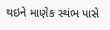થઇને માણેક સ્થંભ પાસે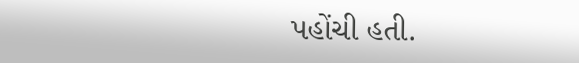પહોંચી હતી.